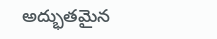అద్భుతమైన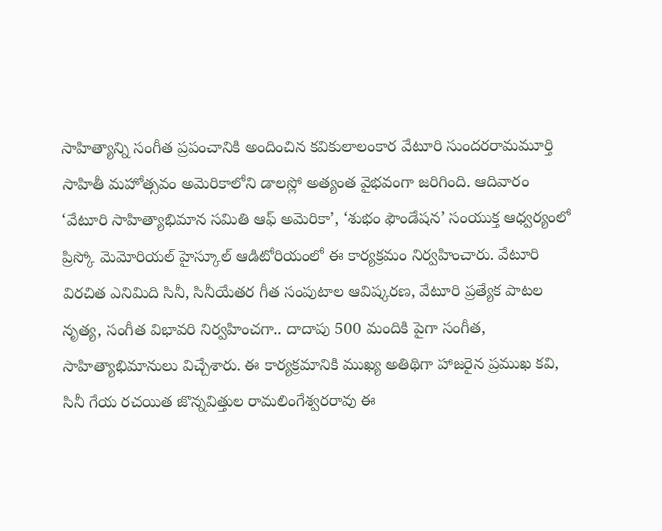సాహిత్యాన్ని సంగీత ప్రపంచానికి అందించిన కవికులాలంకార వేటూరి సుందరరామమూర్తి సాహితీ మహోత్సవం అమెరికాలోని డాలస్లో అత్యంత వైభవంగా జరిగింది. ఆదివారం ‘వేటూరి సాహిత్యాభిమాన సమితి ఆఫ్ అమెరికా’, ‘శుభం ఫౌండేషన’ సంయుక్త ఆధ్వర్యంలో ప్రిస్కో మెమోరియల్ హైస్కూల్ ఆడిటోరియంలో ఈ కార్యక్రమం నిర్వహించారు. వేటూరి విరచిత ఎనిమిది సినీ, సినీయేతర గీత సంపుటాల ఆవిష్కరణ, వేటూరి ప్రత్యేక పాటల నృత్య, సంగీత విభావరి నిర్వహించగా.. దాదాపు 500 మందికి పైగా సంగీత, సాహిత్యాభిమానులు విచ్చేశారు. ఈ కార్యక్రమానికి ముఖ్య అతిథిగా హాజరైన ప్రముఖ కవి, సినీ గేయ రచయిత జొన్నవిత్తుల రామలింగేశ్వరరావు ఈ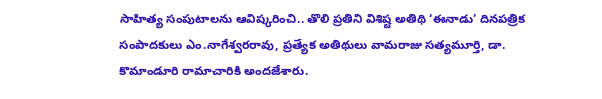సాహిత్య సంపుటాలను ఆవిష్కరించి.. తొలి ప్రతిని విశిష్ట అతిథి ‘ఈనాడు’ దినపత్రిక సంపాదకులు ఎం.నాగేశ్వరరావు, ప్రత్యేక అతిథులు వామరాజు సత్యమూర్తి, డా. కొమాండూరి రామాచారికి అందజేశారు.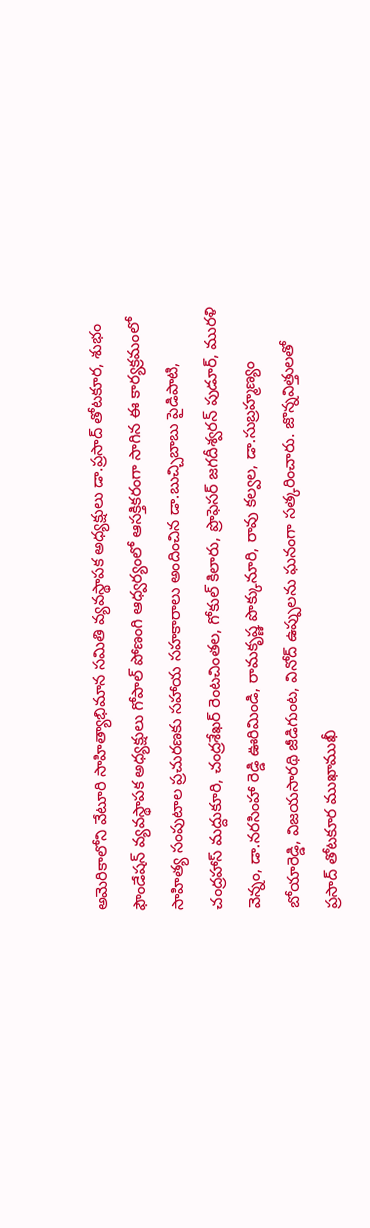అమెరికాలోని వేటూరి సాహిత్యాభిమాన సమితి వ్యవస్థాపక అధ్యక్షులు డా.ప్రసాద్ తోటకూర, శుభం ఫౌండేషన్ వ్యవస్థాపక అధ్యక్షులు గోపాల్ పోణంగి ఆధ్వర్యంలో ఆసక్తికరంగా సాగిన ఈ కార్యక్రమంలో సాహిత్య సంపుటాల ప్రచురణకు సహాయ సహకారాలు అందించిన డా.బుచ్చిబాబు పైడిపాటి, చంద్రహాస్ మద్దుకూరి, చంద్రశేఖర్ రెంటచింతల, గోకుల్ కిలారు, ప్రొఫెసర్ జగదీశ్వరన్ పుడూర్, మురళి వెన్నం, డా.నరసింహా రెడ్డి ఊరిమిండి, రామకృష్ణ పొక్కునూరి, రావు కల్వల, డా.సుబ్రహ్మణ్యం బోయారెడ్డి, విజయసారథి జీడిగుంట, వినోద్ ఉప్పులను ఘనంగా సత్కరించారు. జొన్నవిత్తులతో ప్రసాద్ తోటకూర ముఖాముఖీ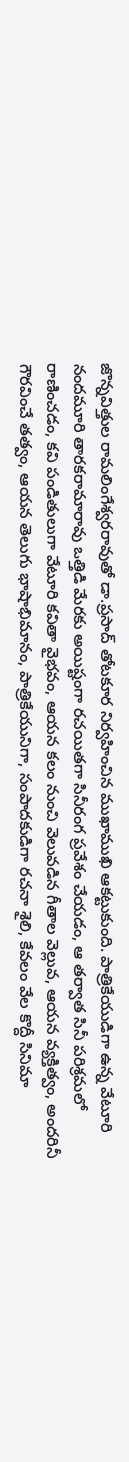జొన్నవిత్తుల రామలింగేశ్వరరావుతో డా.ప్రసాద్ తోటకూర నిర్వహించిన ముఖాముఖి ఆకట్టుకుంది. పాత్రికేయుడిగా ఉన్న వేటూరి నందమూరి తారకరామారావు ఒత్తిడి మేరకు అయిష్టంగా రచయితగా సినీరంగ ప్రవేశం చేయడం, ఆ తర్వాత సినీ పరిశ్రమలో రాణించడం, కవి పండితులుగా వేటూరి కవితా వైభవం, ఆయన కలం నుంచి వెలువడిన గీతాల వెల్లువ, ఆయన వ్యక్తిత్వం, అందరినీ గౌరవించే తత్వం, ఆయన తెలుగు భాషాభిమానం, పాత్రికేయునిగా, సంపాదకుడిగా రచనా శైలి, కేవలం వేల కొద్దీ సినిమా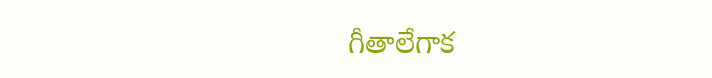గీతాలేగాక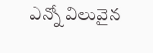ఎన్నో విలువైన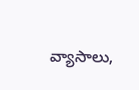వ్యాసాలు,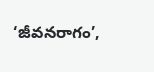‘జీవనరాగం’,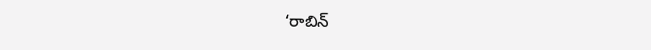‘రాబిన్